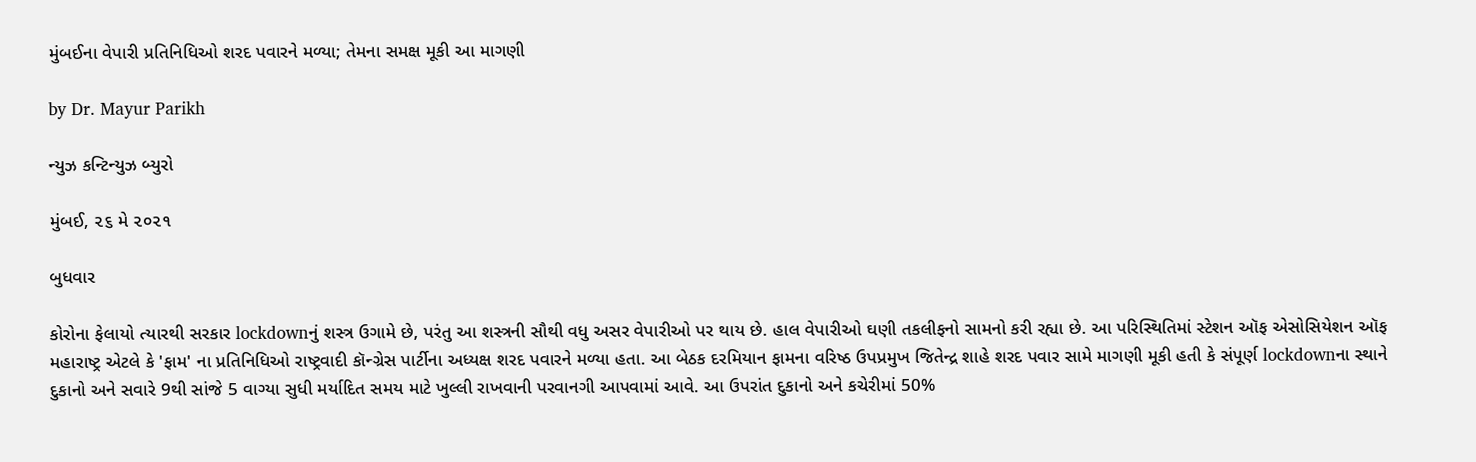મુંબઈના વેપારી પ્રતિનિધિઓ શરદ પવારને મળ્યા; તેમના સમક્ષ મૂકી આ માગણી

by Dr. Mayur Parikh

ન્યુઝ કન્ટિન્યુઝ બ્યુરો

મુંબઈ, ૨૬ મે ૨૦૨૧

બુધવાર

કોરોના ફેલાયો ત્યારથી સરકાર lockdownનું શસ્ત્ર ઉગામે છે, પરંતુ આ શસ્ત્રની સૌથી વધુ અસર વેપારીઓ પર થાય છે. હાલ વેપારીઓ ઘણી તકલીફનો સામનો કરી રહ્યા છે. આ પરિસ્થિતિમાં સ્ટેશન ઑફ એસોસિયેશન ઑફ મહારાષ્ટ્ર એટલે કે 'ફામ' ના પ્રતિનિધિઓ રાષ્ટ્રવાદી કૉન્ગ્રેસ પાર્ટીના અધ્યક્ષ શરદ પવારને મળ્યા હતા. આ બેઠક દરમિયાન ફામના વરિષ્ઠ ઉપપ્રમુખ જિતેન્દ્ર શાહે શરદ પવાર સામે માગણી મૂકી હતી કે સંપૂર્ણ lockdownના સ્થાને દુકાનો અને સવારે 9થી સાંજે 5 વાગ્યા સુધી મર્યાદિત સમય માટે ખુલ્લી રાખવાની પરવાનગી આપવામાં આવે. આ ઉપરાંત દુકાનો અને કચેરીમાં 50%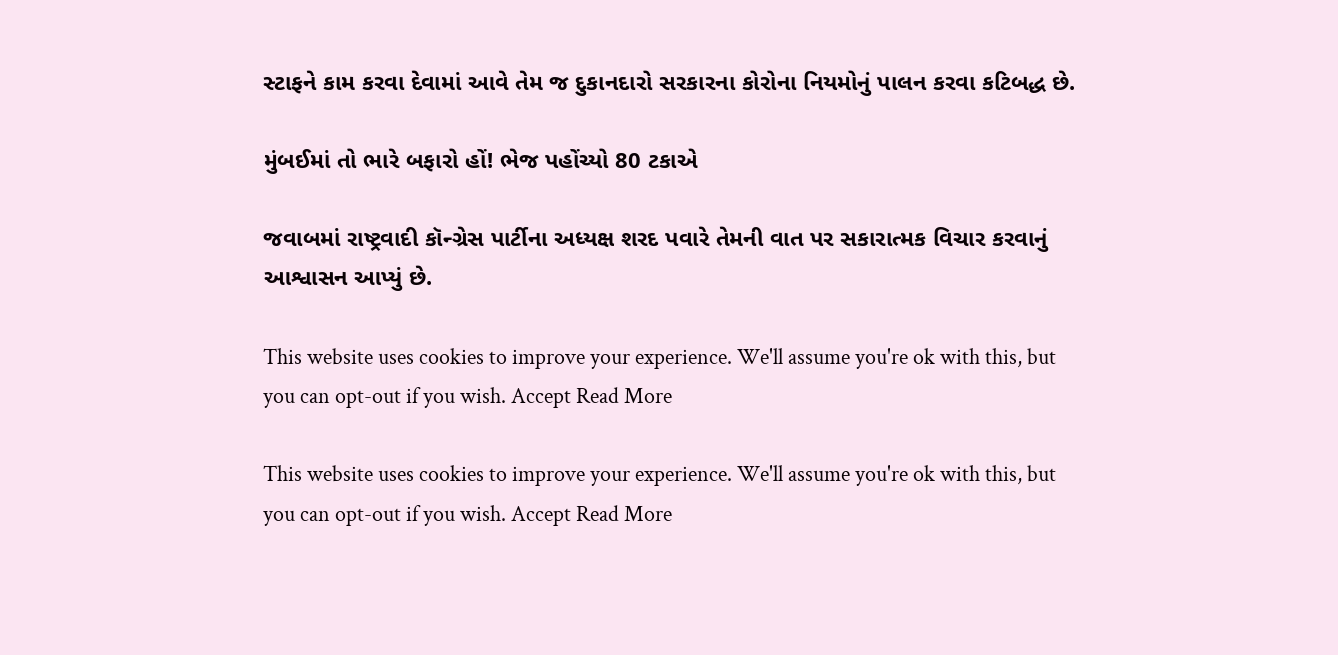સ્ટાફને કામ કરવા દેવામાં આવે તેમ જ દુકાનદારો સરકારના કોરોના નિયમોનું પાલન કરવા કટિબદ્ધ છે.

મુંબઈમાં તો ભારે બફારો હોં! ભેજ પહોંચ્યો 80 ટકાએ

જવાબમાં રાષ્ટ્રવાદી કૉન્ગ્રેસ પાર્ટીના અધ્યક્ષ શરદ પવારે તેમની વાત પર સકારાત્મક વિચાર કરવાનું આશ્વાસન આપ્યું છે.

This website uses cookies to improve your experience. We'll assume you're ok with this, but you can opt-out if you wish. Accept Read More

This website uses cookies to improve your experience. We'll assume you're ok with this, but you can opt-out if you wish. Accept Read More